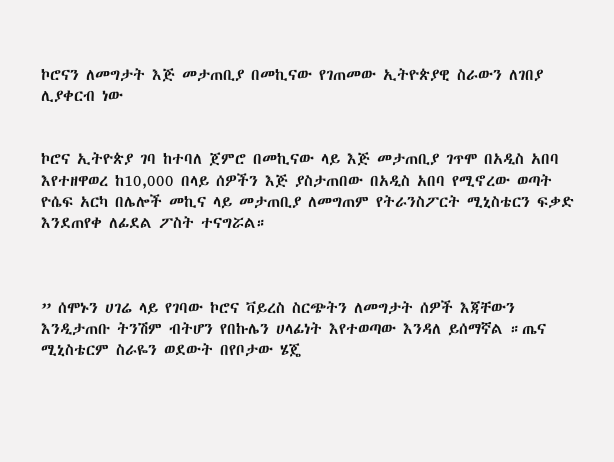ኮሮናን ለመግታት እጅ መታጠቢያ በመኪናው የገጠመው ኢትዮጵያዊ ስራውን ለገበያ ሊያቀርብ ነው


ኮሮና ኢትዮጵያ ገባ ከተባለ ጀምሮ በመኪናው ላይ እጅ መታጠቢያ ገጥሞ በአዲስ አበባ እየተዘዋወረ ከ10,000 በላይ ሰዎችን እጅ ያስታጠበው በአዲስ አበባ የሚኖረው ወጣት ዮሴፍ አርካ በሌሎች መኪና ላይ መታጠቢያ ለመግጠም የትራንስፖርት ሚኒስቴርን ፍቃድ እንደጠየቀ ለፊደል ፖስት ተናግሯል።



” ሰሞኑን ሀገሬ ላይ የገባው ኮሮና ቫይረስ ስርጭትን ለመግታት ሰዎች እጃቸውን እንዲታጠቡ ትንሽም ብትሆን የበኩሌን ሀላፊነት እየተወጣው እንዳለ ይሰማኛል ።ጤና ሚኒስቴርም ስራዬን ወደውት በየቦታው ሄጄ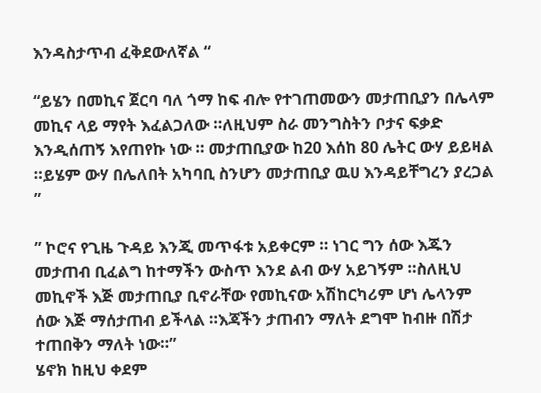እንዳስታጥብ ፈቅደውለኛል “

“ይሄን በመኪና ጀርባ ባለ ጎማ ከፍ ብሎ የተገጠመውን መታጠቢያን በሌላም መኪና ላይ ማየት እፈልጋለው ።ለዚህም ስራ መንግስትን ቦታና ፍቃድ እንዲሰጠኝ እየጠየኩ ነው ። መታጠቢያው ከ20 እሰከ 80 ሌትር ውሃ ይይዛል ።ይሄም ውሃ በሌለበት አካባቢ ስንሆን መታጠቢያ ዉሀ እንዳይቸግረን ያረጋል ”

” ኮሮና የጊዜ ጉዳይ እንጂ መጥፋቱ አይቀርም ። ነገር ግን ሰው እጁን መታጠብ ቢፈልግ ከተማችን ውስጥ እንደ ልብ ውሃ አይገኝም ።ስለዚህ መኪኖች እጅ መታጠቢያ ቢኖራቸው የመኪናው አሽከርካሪም ሆነ ሌላንም ሰው እጅ ማሰታጠብ ይችላል ።እጃችን ታጠብን ማለት ደግሞ ከብዙ በሽታ ተጠበቅን ማለት ነው።”
ሄኖክ ከዚህ ቀደም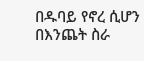በዱባይ የኖረ ሲሆን በእንጨት ስራ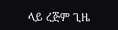ላይ ረጅም ጊዜ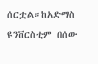ሰርቷል።ከአድማስ ዩንቨርስቲም በሰው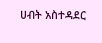ሀብት አስተዳደር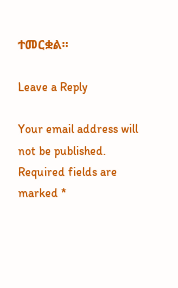ተመርቋል።

Leave a Reply

Your email address will not be published. Required fields are marked *